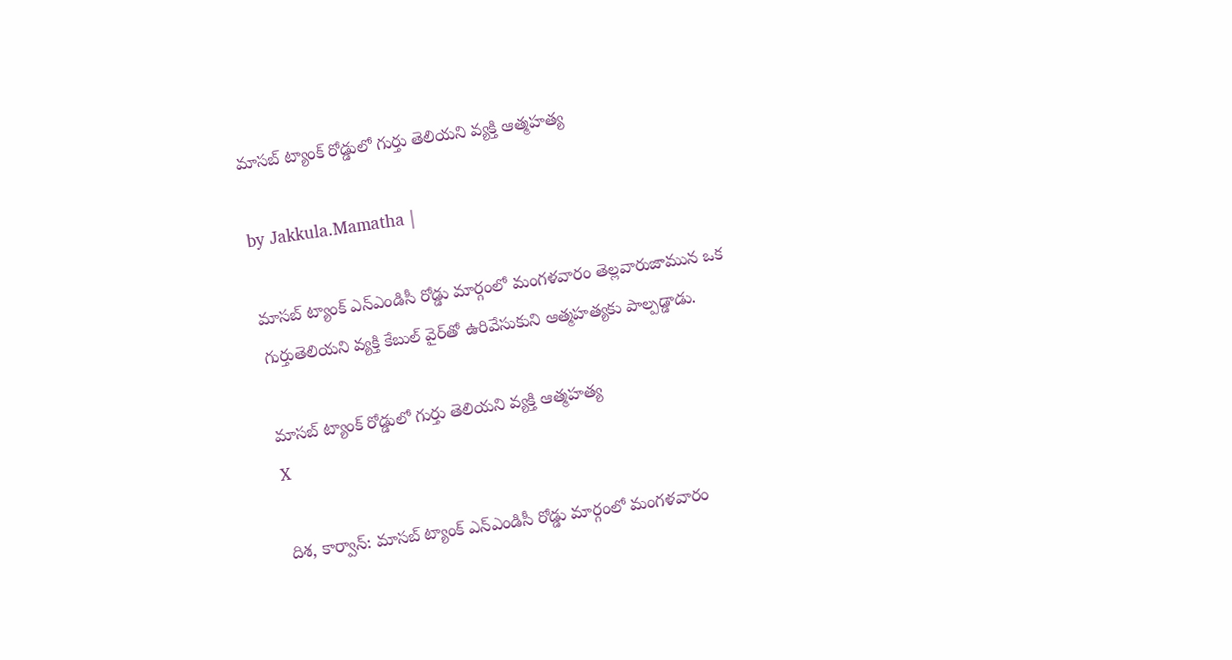మాసబ్ ట్యాంక్ రోడ్డులో గుర్తు తెలియని వ్యక్తి ఆత్మహత్య

by Jakkula.Mamatha |

మాసబ్ ట్యాంక్ ఎన్ఎండిసీ రోడ్డు మార్గంలో మంగళవారం తెల్లవారుజామున ఒక గుర్తుతెలియని వ్యక్తి కేబుల్ వైర్‌తో ఉరివేసుకుని ఆత్మహత్యకు పాల్పడ్డాడు.

మాసబ్ ట్యాంక్ రోడ్డులో గుర్తు తెలియని వ్యక్తి ఆత్మహత్య
X

దిశ, కార్వాన్: మాసబ్ ట్యాంక్ ఎన్ఎండిసీ రోడ్డు మార్గంలో మంగళవారం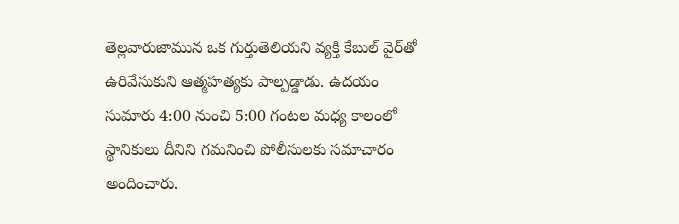తెల్లవారుజామున ఒక గుర్తుతెలియని వ్యక్తి కేబుల్ వైర్‌తో ఉరివేసుకుని ఆత్మహత్యకు పాల్పడ్డాడు. ఉదయం సుమారు 4:00 నుంచి 5:00 గంటల మధ్య కాలంలో స్థానికులు దీనిని గమనించి పోలీసులకు సమాచారం అందించారు.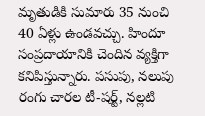మృతుడికి సుమారు 35 నుంచి 40 ఏళ్లు ఉండవచ్చు. హిందూ సంప్రదాయానికి చెందిన వ్యక్తిగా కనిపిస్తున్నారు. పసుపు, నలుపు రంగు చారల టీ-షర్ట్, నల్లటి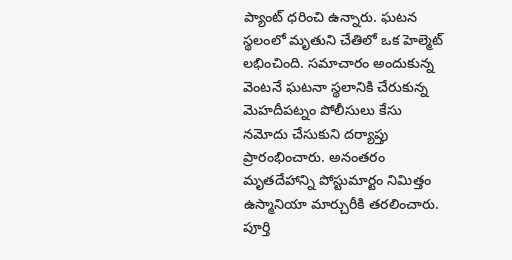ప్యాంట్ ధరించి ఉన్నారు. ఘటన స్థలంలో మృతుని చేతిలో ఒక హెల్మెట్ లభించింది. సమాచారం అందుకున్న వెంటనే ఘటనా స్థలానికి చేరుకున్న మెహదీపట్నం పోలీసులు కేసు నమోదు చేసుకుని దర్యాప్తు ప్రారంభించారు. అనంతరం మృతదేహాన్ని పోస్టుమార్టం నిమిత్తం ఉస్మానియా మార్చురీకి తరలించారు. పూర్తి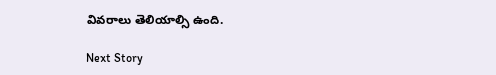వివరాలు తెలియాల్సి ఉంది.

Next Story